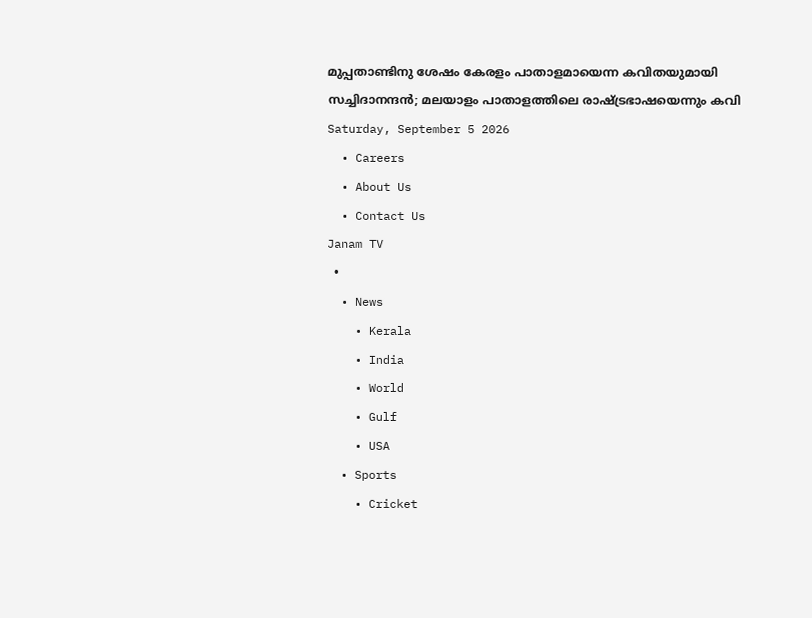മുപ്പതാണ്ടിനു ശേഷം കേരളം പാതാളമായെന്ന കവിതയുമായി സച്ചിദാനന്ദൻ; മലയാളം പാതാളത്തിലെ രാഷ്ട്രഭാഷയെന്നും കവി
Saturday, September 5 2026
  • Careers
  • About Us
  • Contact Us
Janam TV
  •
  • News
    • Kerala
    • India
    • World
    • Gulf
    • USA
  • Sports
    • Cricket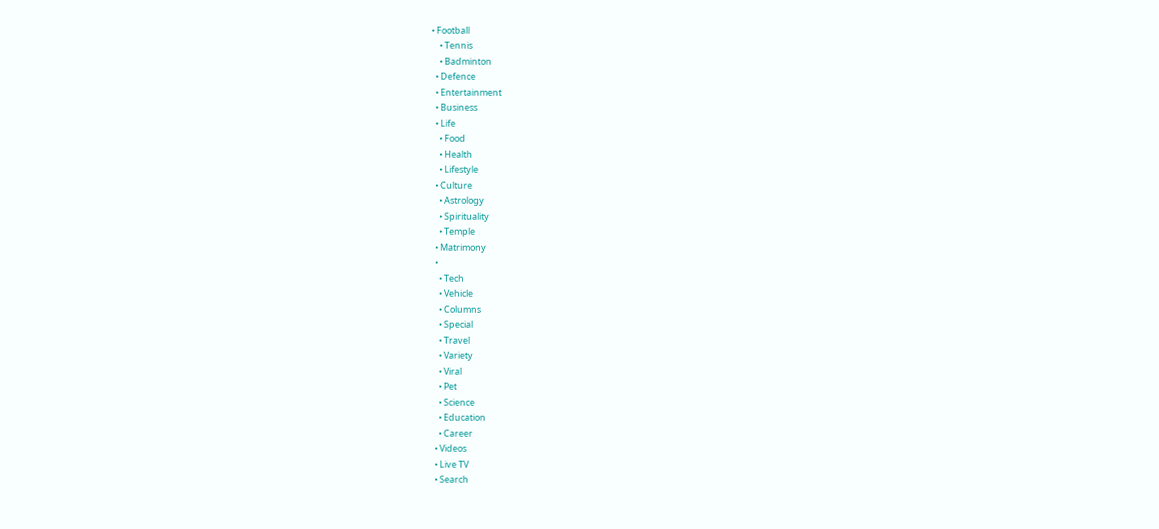• Football
    • Tennis
    • Badminton
  • Defence
  • Entertainment
  • Business
  • Life
    • Food
    • Health
    • Lifestyle
  • Culture
    • Astrology
    • Spirituality
    • Temple
  • Matrimony
  •
    • Tech
    • Vehicle
    • Columns
    • Special
    • Travel
    • Variety
    • Viral
    • Pet
    • Science
    • Education
    • Career
  • Videos
  • Live TV
  • Search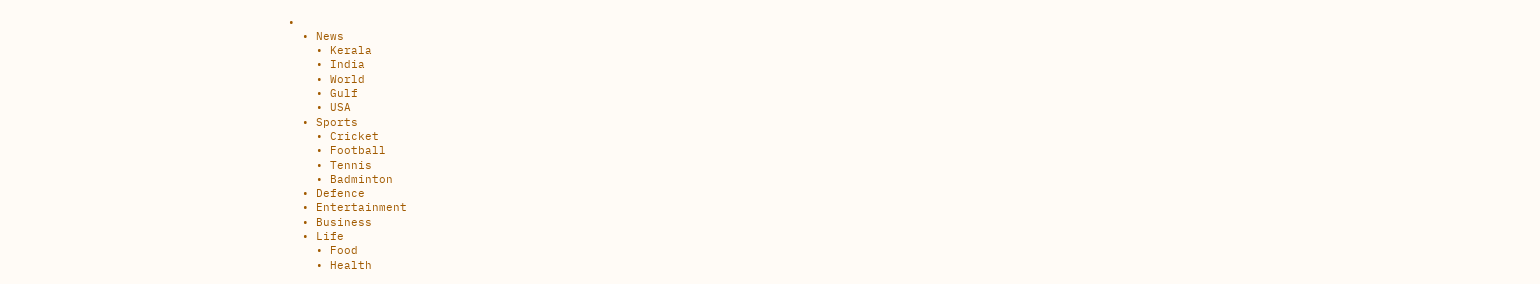•
  • News
    • Kerala
    • India
    • World
    • Gulf
    • USA
  • Sports
    • Cricket
    • Football
    • Tennis
    • Badminton
  • Defence
  • Entertainment
  • Business
  • Life
    • Food
    • Health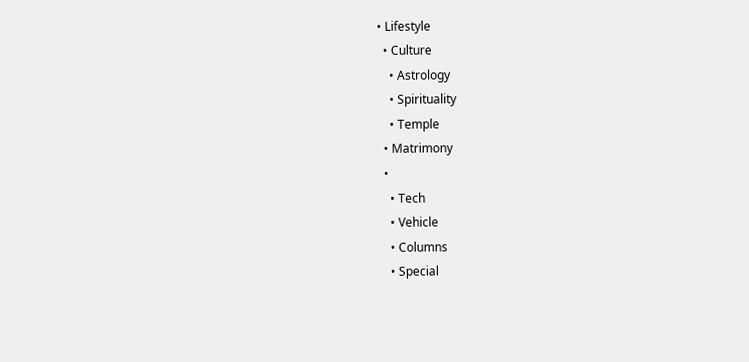• Lifestyle
  • Culture
    • Astrology
    • Spirituality
    • Temple
  • Matrimony
  •
    • Tech
    • Vehicle
    • Columns
    • Special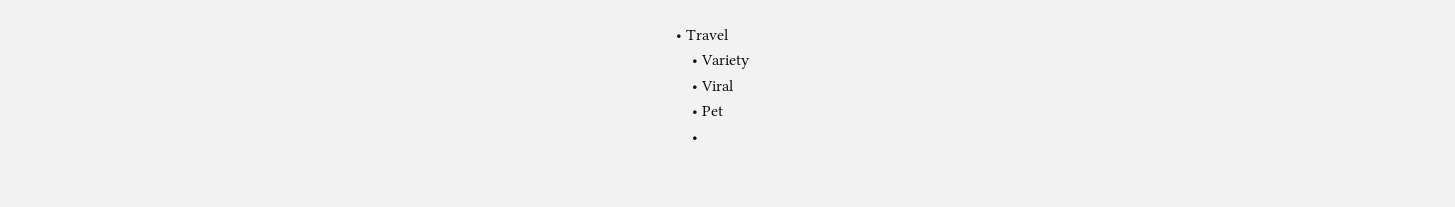• Travel
    • Variety
    • Viral
    • Pet
    •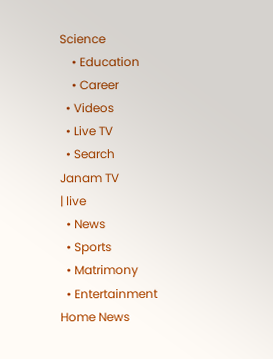Science
    • Education
    • Career
  • Videos
  • Live TV
  • Search
Janam TV
| live
  • News
  • Sports
  • Matrimony
  • Entertainment
Home News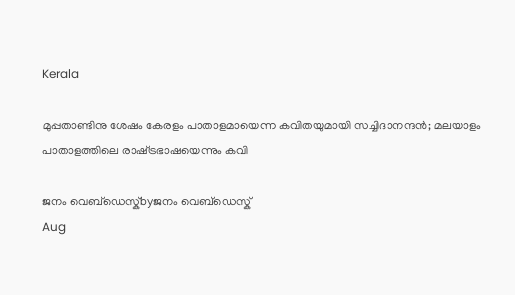Kerala

മുപ്പതാണ്ടിനു ശേഷം കേരളം പാതാളമായെന്ന കവിതയുമായി സച്ചിദാനന്ദൻ; മലയാളം പാതാളത്തിലെ രാഷ്‌ട്രഭാഷയെന്നും കവി

ജനം വെബ്‌ഡെസ്ക്byജനം വെബ്‌ഡെസ്ക്
Aug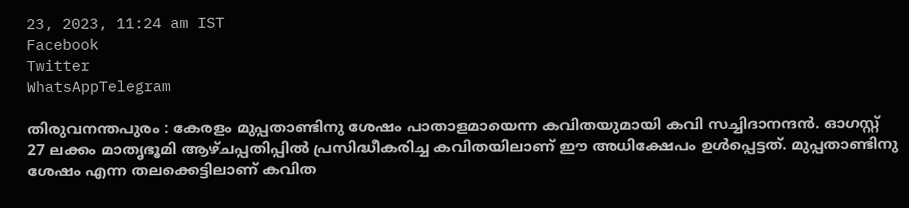23, 2023, 11:24 am IST
Facebook
Twitter
WhatsAppTelegram

തിരുവനന്തപുരം : കേരളം മുപ്പതാണ്ടിനു ശേഷം പാതാളമായെന്ന കവിതയുമായി കവി സച്ചിദാനന്ദൻ. ഓഗസ്റ്റ് 27 ലക്കം മാതൃഭൂമി ആഴ്ചപ്പതിപ്പിൽ പ്രസിദ്ധീകരിച്ച കവിതയിലാണ് ഈ അധിക്ഷേപം ഉൾപ്പെട്ടത്. മുപ്പതാണ്ടിനു ശേഷം എന്ന തലക്കെട്ടിലാണ് കവിത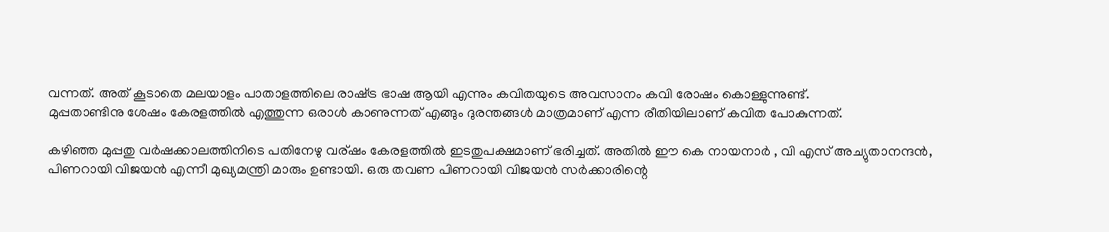വന്നത്. അത് കൂടാതെ മലയാളം പാതാളത്തിലെ രാഷ്‌ട്ര ഭാഷ ആയി എന്നും കവിതയുടെ അവസാനം കവി രോഷം കൊള്ളുന്നുണ്ട്.
മുപ്പതാണ്ടിനു ശേഷം കേരളത്തിൽ എത്തുന്ന ഒരാൾ കാണുന്നത് എങ്ങും ദുരന്തങ്ങൾ മാത്രമാണ് എന്ന രീതിയിലാണ് കവിത പോകുന്നത്.

കഴിഞ്ഞ മുപ്പതു വർഷക്കാലത്തിനിടെ പതിനേഴു വര്ഷം കേരളത്തിൽ ഇടതുപക്ഷമാണ് ഭരിച്ചത്. അതിൽ ഈ കെ നായനാർ , വി എസ് അച്യുതാനന്ദൻ, പിണറായി വിജയൻ എന്നീ മുഖ്യമന്ത്രി മാരും ഉണ്ടായി. ഒരു തവണ പിണറായി വിജയൻ സർക്കാരിന്റെ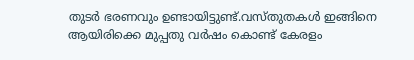തുടർ ഭരണവും ഉണ്ടായിട്ടുണ്ട്.വസ്തുതകൾ ഇങ്ങിനെ ആയിരിക്കെ മുപ്പതു വർഷം കൊണ്ട് കേരളം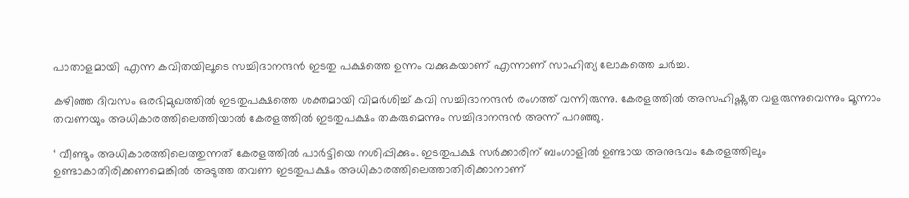പാതാളമായി എന്ന കവിതയിലൂടെ സച്ചിദാനന്ദൻ ഇടതു പക്ഷത്തെ ഉന്നം വക്കുകയാണ് എന്നാണ് സാഹിത്യ ലോകത്തെ ചർച്ച.

കഴിഞ്ഞ ദിവസം ഒരഭിമുഖത്തിൽ ഇടതുപക്ഷത്തെ ശക്തമായി വിമർശിച്ച് കവി സച്ചിദാനന്ദൻ രംഗത്ത് വന്നിരുന്നു. കേരളത്തില്‍ അസഹിഷ്ണുത വളരുന്നുവെന്നും മൂന്നാം തവണയും അധികാരത്തിലെത്തിയാല്‍ കേരളത്തില്‍ ഇടതുപക്ഷം തകരുമെന്നും സച്ചിദാനന്ദൻ അന്ന് പറഞ്ഞു.

‘ വീണ്ടും അധികാരത്തിലെത്തുന്നത് കേരളത്തിൽ പാർട്ടിയെ നശിപ്പിക്കും. ഇടതുപക്ഷ സര്‍ക്കാരിന് ബംഗാളില്‍ ഉണ്ടായ അനുഭവം കേരളത്തിലും ഉണ്ടാകാതിരിക്കണമെങ്കില്‍ അടുത്ത തവണ ഇടതുപക്ഷം അധികാരത്തിലെത്താതിരിക്കാനാണ്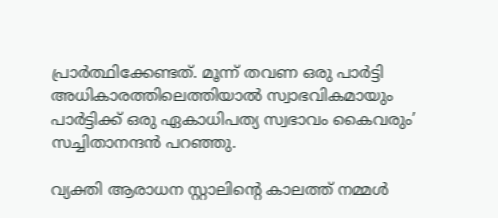പ്രാര്‍ത്ഥിക്കേണ്ടത്. മൂന്ന് തവണ ഒരു പാര്‍ട്ടി അധികാരത്തിലെത്തിയാല്‍ സ്വാഭവികമായും പാര്‍ട്ടിക്ക് ഒരു ഏകാധിപത്യ സ്വഭാവം കൈവരും’ സച്ചിതാനന്ദൻ പറഞ്ഞു.

വ്യക്തി ആരാധന സ്റ്റാലിന്റെ കാലത്ത് നമ്മള്‍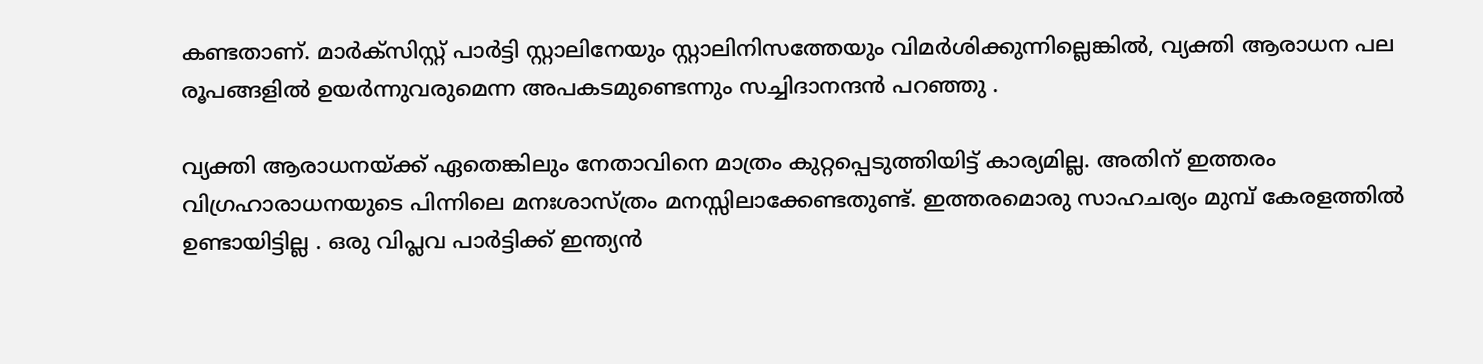കണ്ടതാണ്. മാര്‍ക്‌സിസ്റ്റ് പാര്‍ട്ടി സ്റ്റാലിനേയും സ്റ്റാലിനിസത്തേയും വിമര്‍ശിക്കുന്നില്ലെങ്കില്‍, വ്യക്തി ആരാധന പല രൂപങ്ങളില്‍ ഉയര്‍ന്നുവരുമെന്ന അപകടമുണ്ടെന്നും സച്ചിദാനന്ദന്‍ പറഞ്ഞു .

വ്യക്തി ആരാധനയ്‌ക്ക് ഏതെങ്കിലും നേതാവിനെ മാത്രം കുറ്റപ്പെടുത്തിയിട്ട് കാര്യമില്ല. അതിന് ഇത്തരം വിഗ്രഹാരാധനയുടെ പിന്നിലെ മനഃശാസ്ത്രം മനസ്സിലാക്കേണ്ടതുണ്ട്. ഇത്തരമൊരു സാഹചര്യം മുമ്പ് കേരളത്തില്‍ ഉണ്ടായിട്ടില്ല . ഒരു വിപ്ലവ പാര്‍ട്ടിക്ക് ഇന്ത്യന്‍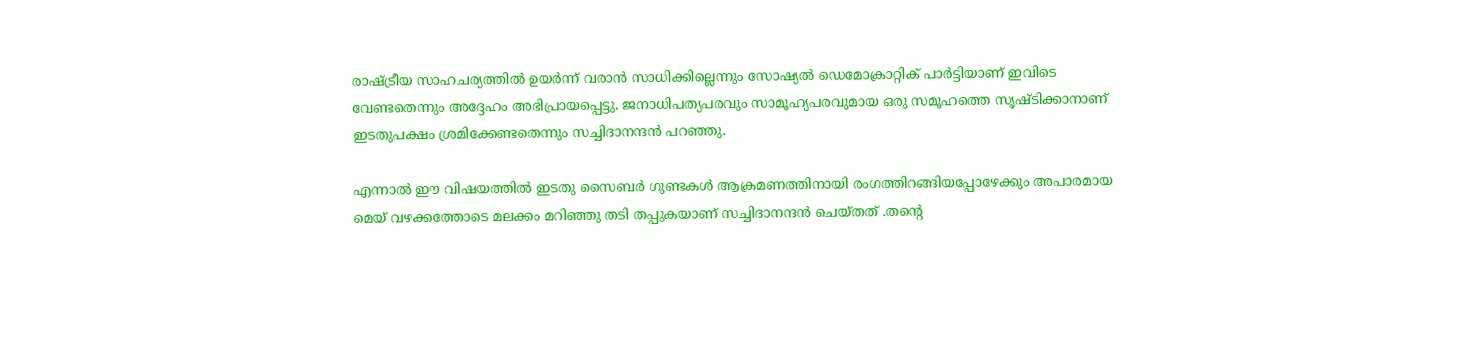രാഷ്‌ട്രീയ സാഹചര്യത്തില്‍ ഉയര്‍ന്ന് വരാന്‍ സാധിക്കില്ലെന്നും സോഷ്യല്‍ ഡെമോക്രാറ്റിക് പാര്‍ട്ടിയാണ് ഇവിടെ വേണ്ടതെന്നും അദ്ദേഹം അഭിപ്രായപ്പെട്ടു. ജനാധിപത്യപരവും സാമൂഹ്യപരവുമായ ഒരു സമൂഹത്തെ സൃഷ്ടിക്കാനാണ് ഇടതുപക്ഷം ശ്രമിക്കേണ്ടതെന്നും സച്ചിദാനന്ദൻ പറഞ്ഞു.

എന്നാൽ ഈ വിഷയത്തിൽ ഇടതു സൈബർ ഗുണ്ടകൾ ആക്രമണത്തിനായി രംഗത്തിറങ്ങിയപ്പോഴേക്കും അപാരമായ മെയ് വഴക്കത്തോടെ മലക്കം മറിഞ്ഞു തടി തപ്പുകയാണ് സച്ചിദാനന്ദൻ ചെയ്തത് .തന്റെ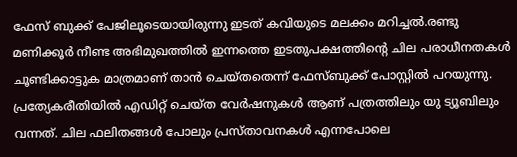ഫേസ് ബുക്ക് പേജിലൂടെയായിരുന്നു ഇടത് കവിയുടെ മലക്കം മറിച്ചൽ.രണ്ടു മണിക്കൂർ നീണ്ട അഭിമുഖത്തിൽ ഇന്നത്തെ ഇടതുപക്ഷത്തിന്റെ ചില പരാധീനതകൾ ചൂണ്ടിക്കാട്ടുക മാത്രമാണ് താൻ ചെയ്തതെന്ന് ഫേസ്ബുക്ക് പോസ്റ്റിൽ പറയുന്നു. പ്രത്യേകരീതിയിൽ എഡിറ്റ് ചെയ്ത വേർഷനുകൾ ആണ് പത്രത്തിലും യു ട്യൂബിലും വന്നത്. ചില ഫലിതങ്ങൾ പോലും പ്രസ്താവനകൾ എന്നപോലെ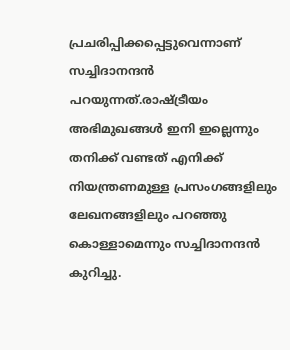പ്രചരിപ്പിക്കപ്പെട്ടുവെന്നാണ് സച്ചിദാനന്ദൻ പറയുന്നത്.രാഷ്‌ട്രീയം അഭിമുഖങ്ങൾ ഇനി ഇല്ലെന്നും തനിക്ക് വണ്ടത് എനിക്ക് നിയന്ത്രണമുള്ള പ്രസംഗങ്ങളിലും ലേഖനങ്ങളിലും പറഞ്ഞു കൊള്ളാമെന്നും സച്ചിദാനന്ദൻ കുറിച്ചു.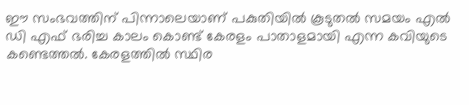ഈ സംഭവത്തിന് പിന്നാലെയാണ് പകുതിയിൽ കൂടുതൽ സമയം എൽ ഡി എഫ് ഭരിച്ച കാലം കൊണ്ട് കേരളം പാതാളമായി എന്ന കവിയുടെ കണ്ടെത്തൽ. കേരളത്തിൽ സ്ഥിര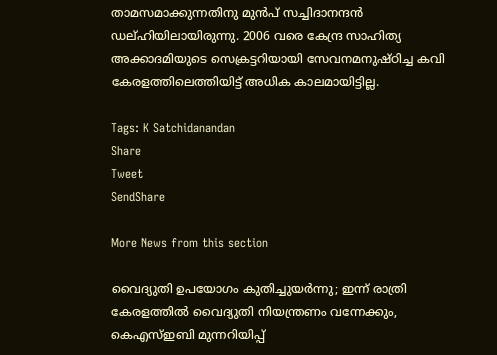താമസമാക്കുന്നതിനു മുൻപ് സച്ചിദാനന്ദൻ ഡല്ഹിയിലായിരുന്നു. 2006 വരെ കേന്ദ്ര സാഹിത്യ അക്കാദമിയുടെ സെക്രട്ടറിയായി സേവനമനുഷ്ഠിച്ച കവി കേരളത്തിലെത്തിയിട്ട് അധിക കാലമായിട്ടില്ല.

Tags: K Satchidanandan
Share
Tweet
SendShare

More News from this section

വൈദ്യുതി ഉപയോഗം കുതിച്ചുയര്‍ന്നു; ഇന്ന് രാത്രി കേരളത്തില്‍ വൈദ്യുതി നിയന്ത്രണം വന്നേക്കും, കെഎസ്ഇബി മുന്നറിയിപ്പ്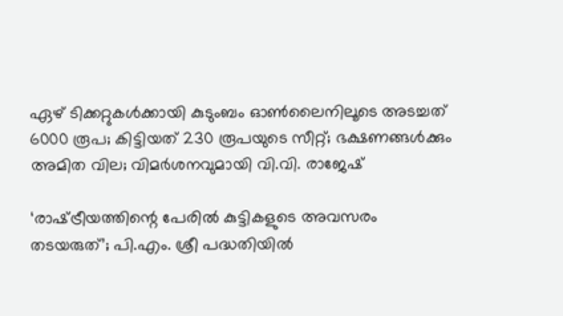ഏഴ് ടിക്കറ്റുകള്‍ക്കായി കുടുംബം ഓണ്‍ലൈനിലൂടെ അടച്ചത് 6000 രൂപ; കിട്ടിയത് 230 രൂപയുടെ സീറ്റ്; ഭക്ഷണങ്ങള്‍ക്കും അമിത വില; വിമര്‍ശനവുമായി വി.വി. രാജേഷ്

‘രാഷ്‌ട്രീയത്തിന്റെ പേരിൽ കുട്ടികളുടെ അവസരം തടയരുത്’; പി.എം. ശ്രീ പദ്ധതിയിൽ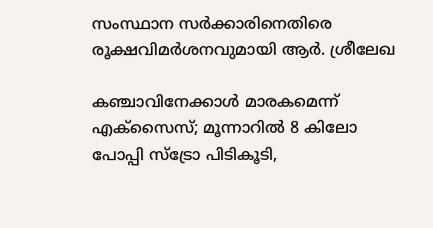സംസ്ഥാന സർക്കാരിനെതിരെ രൂക്ഷവിമർശനവുമായി ആർ. ശ്രീലേഖ

കഞ്ചാവിനേക്കാള്‍ മാരകമെന്ന് എക്‌സൈസ്; മൂന്നാറില്‍ 8 കിലോ പോപ്പി സ്‌ട്രോ പിടികൂടി,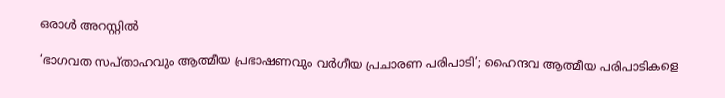ഒരാള്‍ അറസ്റ്റില്‍

‘ഭാഗവത സപ്താഹവും ആത്മീയ പ്രഭാഷണവും വർഗീയ പ്രചാരണ പരിപാടി’; ഹൈന്ദവ ആത്മീയ പരിപാടികളെ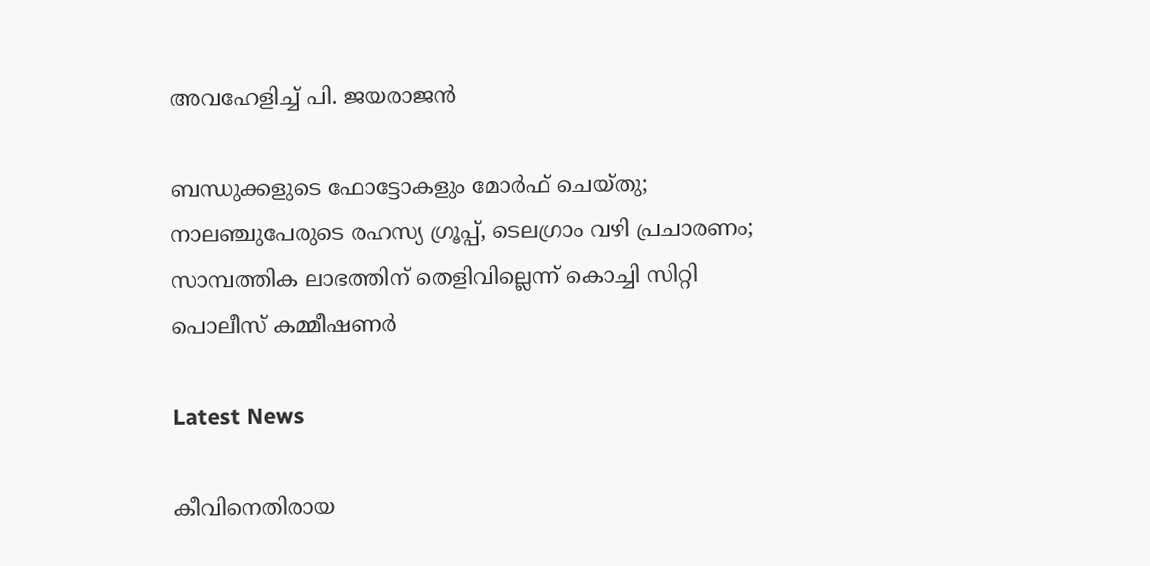അവഹേളിച്ച് പി. ജയരാജൻ

ബന്ധുക്കളുടെ ഫോട്ടോകളും മോർഫ് ചെയ്തു; നാലഞ്ചുപേരുടെ രഹസ്യ ഗ്രൂപ്പ്, ടെലഗ്രാം വഴി പ്രചാരണം; സാമ്പത്തിക ലാഭത്തിന് തെളിവില്ലെന്ന് കൊച്ചി സിറ്റി പൊലീസ് കമ്മീഷണർ

Latest News

കീവിനെതിരായ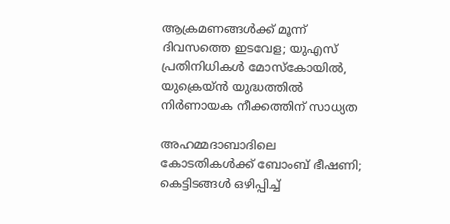ആക്രമണങ്ങള്‍ക്ക് മൂന്ന് ദിവസത്തെ ഇടവേള; യുഎസ് പ്രതിനിധികള്‍ മോസ്‌കോയില്‍, യുക്രെയ്ന്‍ യുദ്ധത്തില്‍ നിര്‍ണായക നീക്കത്തിന് സാധ്യത

അഹമ്മദാബാദിലെ കോടതികള്‍ക്ക് ബോംബ് ഭീഷണി; കെട്ടിടങ്ങള്‍ ഒഴിപ്പിച്ച്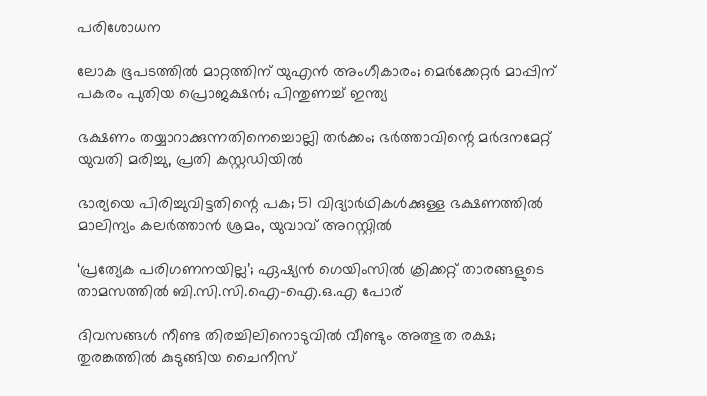പരിശോധന

ലോക ഭൂപടത്തില്‍ മാറ്റത്തിന് യുഎന്‍ അംഗീകാരം; മെര്‍ക്കേറ്റര്‍ മാപ്പിന് പകരം പുതിയ പ്രൊജക്ഷന്‍; പിന്തുണച്ച് ഇന്ത്യ

ഭക്ഷണം തയ്യാറാക്കുന്നതിനെച്ചൊല്ലി തര്‍ക്കം; ഭര്‍ത്താവിന്റെ മര്‍ദനമേറ്റ് യുവതി മരിച്ചു, പ്രതി കസ്റ്റഡിയില്‍

ഭാര്യയെ പിരിച്ചുവിട്ടതിന്റെ പക; 51 വിദ്യാര്‍ഥികള്‍ക്കുള്ള ഭക്ഷണത്തില്‍ മാലിന്യം കലര്‍ത്താന്‍ ശ്രമം, യുവാവ് അറസ്റ്റില്‍

‘പ്രത്യേക പരിഗണനയില്ല’; ഏഷ്യന്‍ ഗെയിംസില്‍ ക്രിക്കറ്റ് താരങ്ങളുടെ താമസത്തില്‍ ബി.സി.സി.ഐ-ഐ.ഒ.എ പോര്

ദിവസങ്ങള്‍ നീണ്ട തിരച്ചിലിനൊടുവില്‍ വീണ്ടും അത്ഭുത രക്ഷ; തുരങ്കത്തില്‍ കുടുങ്ങിയ ചൈനീസ്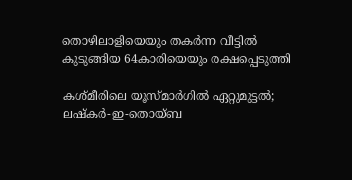തൊഴിലാളിയെയും തകര്‍ന്ന വീട്ടില്‍ കുടുങ്ങിയ 64കാരിയെയും രക്ഷപ്പെടുത്തി

കശ്മീരിലെ യൂസ്മാര്‍ഗില്‍ ഏറ്റുമുട്ടല്‍; ലഷ്‌കര്‍-ഇ-തൊയ്ബ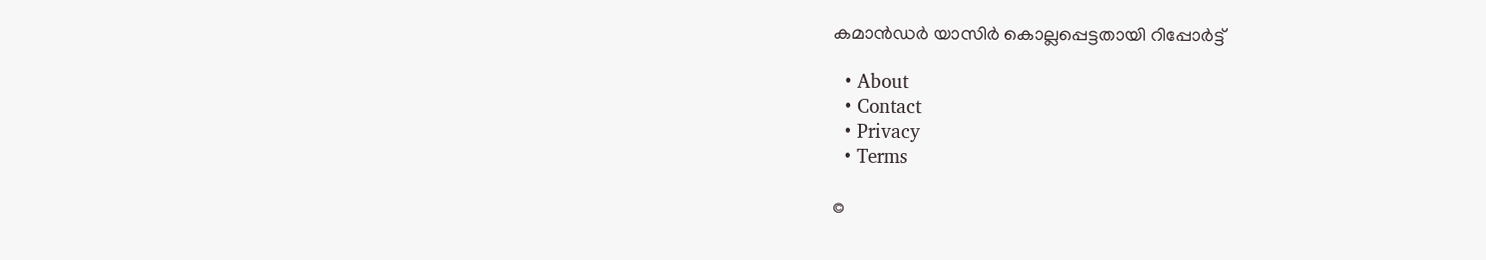കമാന്‍ഡര്‍ യാസിര്‍ കൊല്ലപ്പെട്ടതായി റിപ്പോര്‍ട്ട്

  • About
  • Contact
  • Privacy
  • Terms

©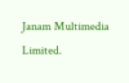Janam Multimedia Limited.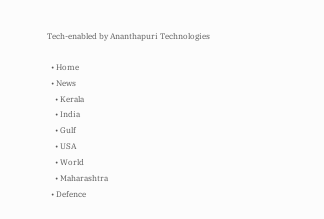Tech-enabled by Ananthapuri Technologies

  • Home
  • News
    • Kerala
    • India
    • Gulf
    • USA
    • World
    • Maharashtra
  • Defence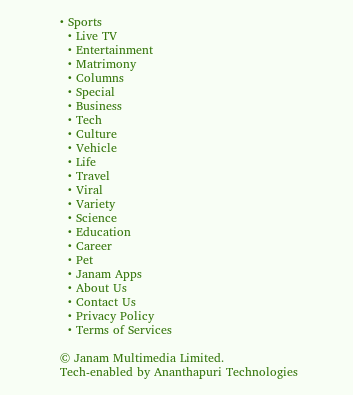• Sports
  • Live TV
  • Entertainment
  • Matrimony
  • Columns
  • Special
  • Business
  • Tech
  • Culture
  • Vehicle
  • Life
  • Travel
  • Viral
  • Variety
  • Science
  • Education
  • Career
  • Pet
  • Janam Apps
  • About Us
  • Contact Us
  • Privacy Policy
  • Terms of Services

© Janam Multimedia Limited.
Tech-enabled by Ananthapuri Technologies